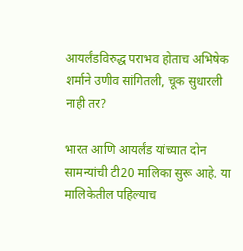आयर्लंडविरुद्ध पराभव होताच अभिषेक शर्माने उणीव सांगितली, चूक सुधारली नाही तर?

भारत आणि आयर्लंड यांच्यात दोन सामन्यांची टी20 मालिका सुरू आहे. या मालिकेतील पहिल्याच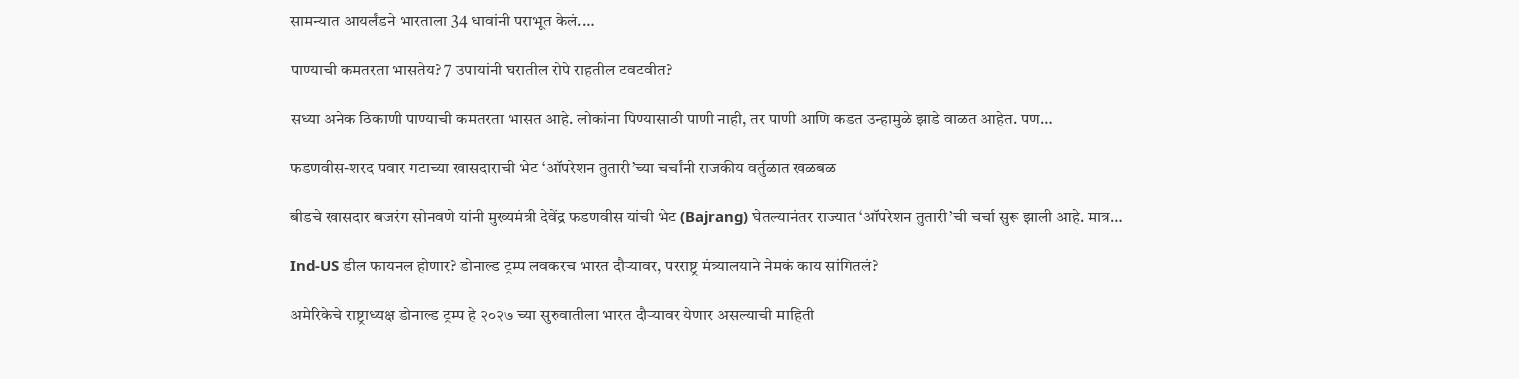सामन्यात आयर्लंडने भारताला 34 धावांनी पराभूत केलं.…

पाण्याची कमतरता भासतेय? 7 उपायांनी घरातील रोपे राहतील टवटवीत?

सध्या अनेक ठिकाणी पाण्याची कमतरता भासत आहे. लोकांना पिण्यासाठी पाणी नाही, तर पाणी आणि कडत उन्हामुळे झाडे वाळत आहेत. पण…

फडणवीस-शरद पवार गटाच्या खासदाराची भेट ‘ऑपरेशन तुतारी’च्या चर्चांनी राजकीय वर्तुळात खळबळ

बीडचे खासदार बजरंग सोनवणे यांनी मुख्यमंत्री देवेंद्र फडणवीस यांची भेट (Bajrang) घेतल्यानंतर राज्यात ‘ऑपरेशन तुतारी’ची चर्चा सुरू झाली आहे. मात्र…

Ind-US डील फायनल होणार? डोनाल्ड ट्रम्प लवकरच भारत दौऱ्यावर, परराष्ट्र मंत्र्यालयाने नेमकं काय सांगितलं?

अमेरिकेचे राष्ट्राध्यक्ष डोनाल्ड ट्रम्प हे २०२७ च्या सुरुवातीला भारत दौऱ्यावर येणार असल्याची माहिती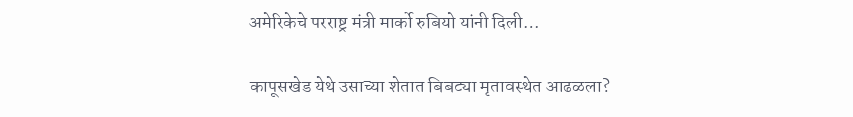अमेरिकेचे परराष्ट्र मंत्री मार्को रुबियो यांनी दिली…

कापूसखेड येथे उसाच्या शेतात बिबट्या मृतावस्थेत आढळला?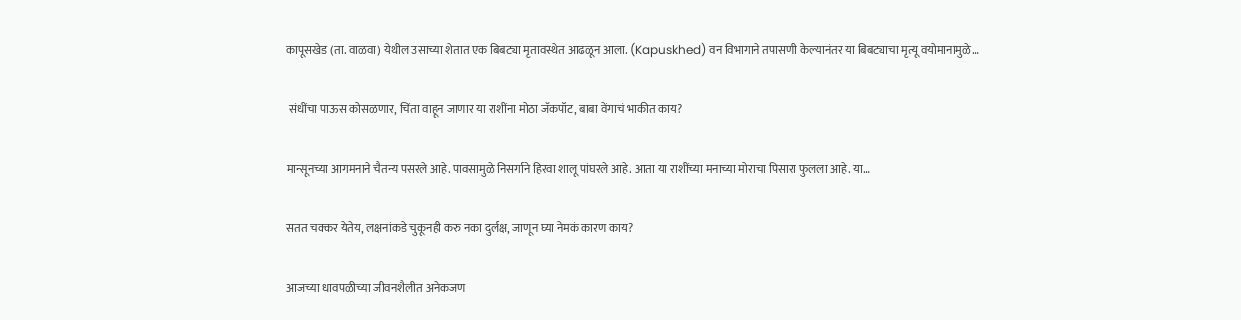कापूसखेड (ता. वाळवा) येथील उसाच्या शेतात एक बिबट्या मृतावस्थेत आढळून आला. (Kapuskhed) वन विभागाने तपासणी केल्यानंतर या बिबट्याचा मृत्यू वयोमानामुळे…

 संधींचा पाऊस कोसळणार, चिंता वाहून जाणार या राशींना मोठा जॅकपॉट, बाबा वेंगाचं भाकीत काय?

मान्सूनच्या आगमनाने चैतन्य पसरले आहे. पावसामुळे निसर्गाने हिरवा शालू पांघरले आहे. आता या राशींच्या मनाच्या मोराचा पिसारा फुलला आहे. या…

सतत चक्कर येतेय, लक्षनांकडे चुकूनही करु नका दुर्लक्ष, जाणून घ्या नेमकं कारण काय?

आजच्या धावपळीच्या जीवनशैलीत अनेकजण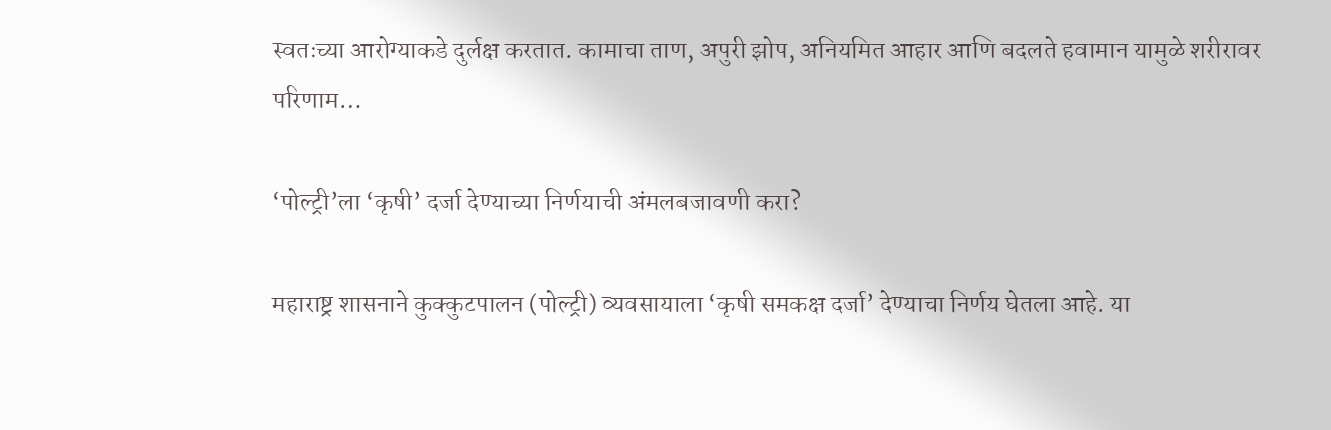स्वतःच्या आरोग्याकडे दुर्लक्ष करतात. कामाचा ताण, अपुरी झोप, अनियमित आहार आणि बदलते हवामान यामुळे शरीरावर परिणाम…

‘पोल्ट्री’ला ‘कृषी’ दर्जा देण्याच्या निर्णयाची अंमलबजावणी करा?

महाराष्ट्र शासनाने कुक्कुटपालन (पोल्ट्री) व्यवसायाला ‘कृषी समकक्ष दर्जा’ देण्याचा निर्णय घेतला आहे. या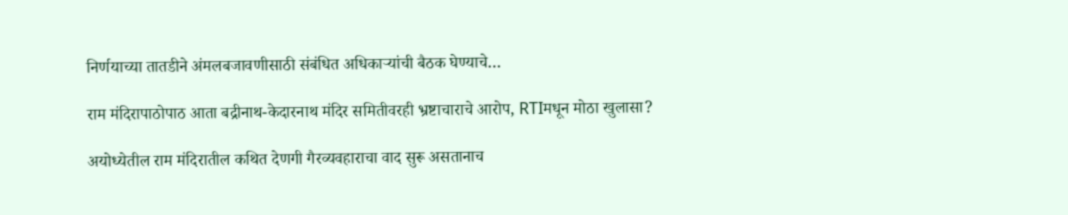निर्णयाच्या तातडीने अंमलबजावणीसाठी संबंधित अधिकाऱ्यांची बैठक घेण्याचे…

राम मंदिरापाठोपाठ आता बद्रीनाथ-केदारनाथ मंदिर समितीवरही भ्रष्टाचाराचे आरोप, RTIमधून मोठा खुलासा?

अयोध्येतील राम मंदिरातील कथित देणगी गैरव्यवहाराचा वाद सुरू असतानाच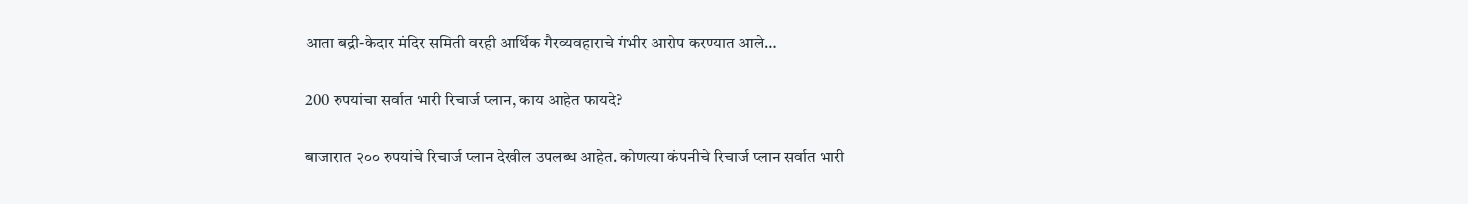आता बद्री-केदार मंदिर समिती वरही आर्थिक गैरव्यवहाराचे गंभीर आरोप करण्यात आले…

200 रुपयांचा सर्वात भारी रिचार्ज प्लान, काय आहेत फायदे?

बाजारात २०० रुपयांचे रिचार्ज प्लान देखील उपलब्ध आहेत. कोणत्या कंपनीचे रिचार्ज प्लान सर्वात भारी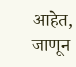आहेत, जाणून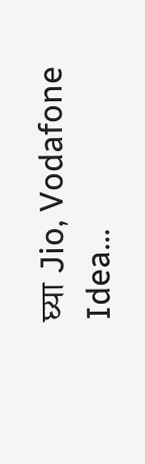घ्या Jio, Vodafone Idea…